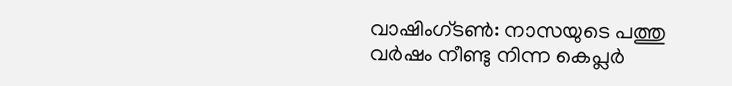വാഷിംഗ്ടൺ: നാസയുടെ പത്തു വർഷം നീണ്ടു നിന്ന കെപ്ലർ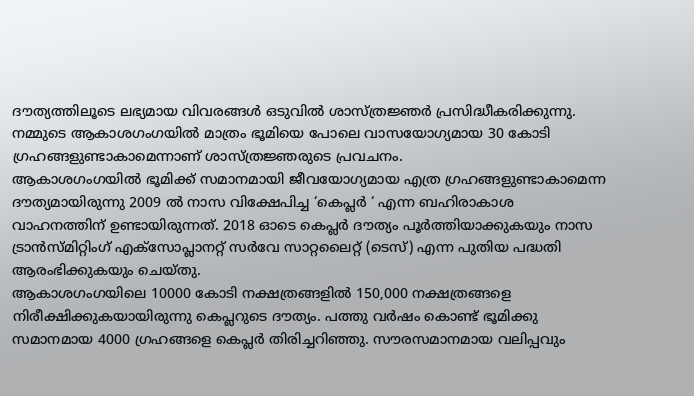ദൗത്യത്തിലൂടെ ലഭ്യമായ വിവരങ്ങൾ ഒടുവിൽ ശാസ്ത്രജ്ഞർ പ്രസിദ്ധീകരിക്കുന്നു. നമ്മുടെ ആകാശഗംഗയിൽ മാത്രം ഭൂമിയെ പോലെ വാസയോഗ്യമായ 30 കോടി ഗ്രഹങ്ങളുണ്ടാകാമെന്നാണ് ശാസ്ത്രജ്ഞരുടെ പ്രവചനം.
ആകാശഗംഗയിൽ ഭൂമിക്ക് സമാനമായി ജീവയോഗ്യമായ എത്ര ഗ്രഹങ്ങളുണ്ടാകാമെന്ന ദൗത്യമായിരുന്നു 2009 ൽ നാസ വിക്ഷേപിച്ച ‘കെപ്ലർ ‘ എന്ന ബഹിരാകാശ വാഹനത്തിന് ഉണ്ടായിരുന്നത്. 2018 ഓടെ കെപ്ലർ ദൗത്യം പൂർത്തിയാക്കുകയും നാസ ട്രാൻസ്മിറ്റിംഗ് എക്സോപ്ലാനറ്റ് സർവേ സാറ്റലൈറ്റ് (ടെസ്) എന്ന പുതിയ പദ്ധതി ആരംഭിക്കുകയും ചെയ്തു.
ആകാശഗംഗയിലെ 10000 കോടി നക്ഷത്രങ്ങളിൽ 150,000 നക്ഷത്രങ്ങളെ നിരീക്ഷിക്കുകയായിരുന്നു കെപ്ലറുടെ ദൗത്യം. പത്തു വർഷം കൊണ്ട് ഭൂമിക്കു സമാനമായ 4000 ഗ്രഹങ്ങളെ കെപ്ലർ തിരിച്ചറിഞ്ഞു. സൗരസമാനമായ വലിപ്പവും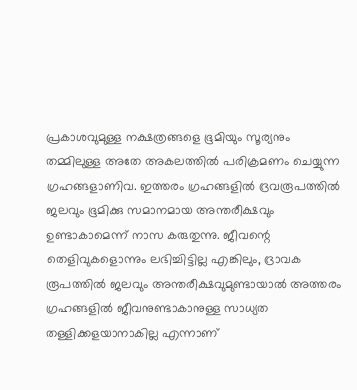പ്രകാശവുമുള്ള നക്ഷത്രങ്ങളെ ഭൂമിയും സൂര്യനും തമ്മിലുള്ള അതേ അകലത്തിൽ പരിക്രമണം ചെയ്യുന്ന ഗ്രഹങ്ങളാണിവ. ഇത്തരം ഗ്രഹങ്ങളിൽ ദ്രവരൂപത്തിൽ ജലവും ഭൂമിക്കു സമാനമായ അന്തരീക്ഷവും ഉണ്ടാകാമെന്ന് നാസ കരുതുന്നു. ജീവന്റെ തെളിവുകളൊന്നും ലഭിച്ചിട്ടില്ല എങ്കിലും, ദ്രാവക രൂപത്തിൽ ജലവും അന്തരീക്ഷവുമുണ്ടായാൽ അത്തരം ഗ്രഹങ്ങളിൽ ജീവനുണ്ടാകാനുള്ള സാധ്യത തള്ളിക്കളയാനാകില്ല എന്നാണ്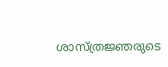ശാസ്ത്രജ്ഞരുടെ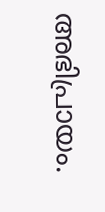അഭിപ്രായം.